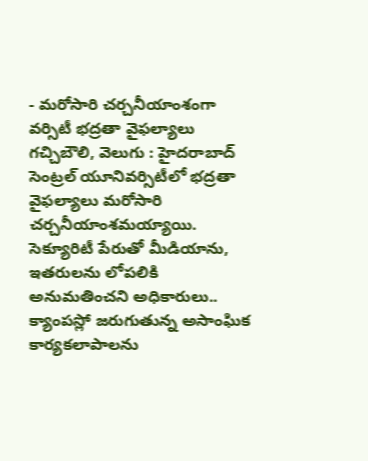- మరోసారి చర్చనీయాంశంగా వర్సిటీ భద్రతా వైఫల్యాలు
గచ్చిబౌలి, వెలుగు : హైదరాబాద్ సెంట్రల్ యూనివర్సిటీలో భద్రతా వైఫల్యాలు మరోసారి చర్చనీయాంశమయ్యాయి. సెక్యూరిటీ పేరుతో మీడియాను, ఇతరులను లోపలికి అనుమతించని అధికారులు.. క్యాంపస్లో జరుగుతున్న అసాంఘిక కార్యకలాపాలను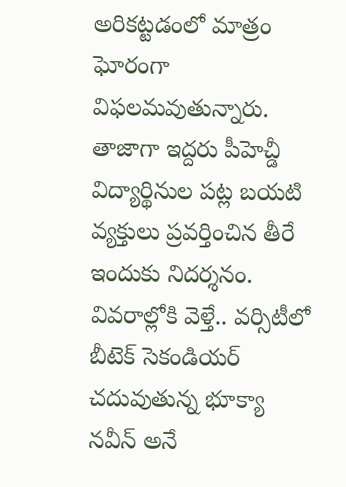అరికట్టడంలో మాత్రం ఘోరంగా విఫలమవుతున్నారు.
తాజాగా ఇద్దరు పీహెచ్డీ విద్యార్థినుల పట్ల బయటి వ్యక్తులు ప్రవర్తించిన తీరే ఇందుకు నిదర్శనం. వివరాల్లోకి వెళ్తే.. వర్సిటీలో బీటెక్ సెకండియర్ చదువుతున్న భూక్యా నవీన్ అనే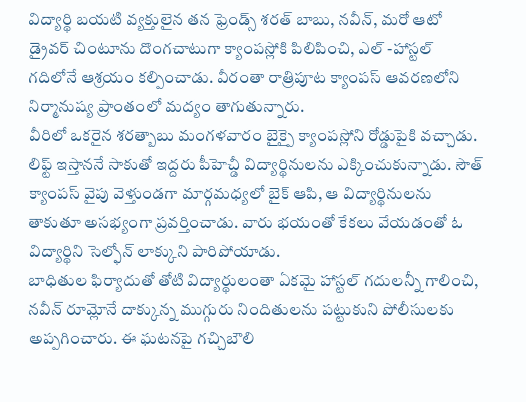విద్యార్థి బయటి వ్యక్తులైన తన ఫ్రెండ్స్ శరత్ బాబు, నవీన్, మరో ఆటో డ్రైవర్ చింటూను దొంగచాటుగా క్యాంపస్లోకి పిలిపించి, ఎల్ -హాస్టల్ గదిలోనే ఆశ్రయం కల్పించాడు. వీరంతా రాత్రిపూట క్యాంపస్ ఆవరణలోని నిర్మానుష్య ప్రాంతంలో మద్యం తాగుతున్నారు.
వీరిలో ఒకరైన శరత్బాబు మంగళవారం బైక్పై క్యాంపస్లోని రోడ్డుపైకి వచ్చాడు. లిఫ్ట్ ఇస్తాననే సాకుతో ఇద్దరు పీహెచ్డీ విద్యార్థినులను ఎక్కించుకున్నాడు. సౌత్ క్యాంపస్ వైపు వెళ్తుండగా మార్గమధ్యలో బైక్ ఆపి, ఆ విద్యార్థినులను తాకుతూ అసభ్యంగా ప్రవర్తించాడు. వారు భయంతో కేకలు వేయడంతో ఓ విద్యార్థిని సెల్ఫోన్ లాక్కుని పారిపోయాడు.
బాధితుల ఫిర్యాదుతో తోటి విద్యార్థులంతా ఏకమై హాస్టల్ గదులన్నీ గాలించి, నవీన్ రూమ్లోనే దాక్కున్న ముగ్గురు నిందితులను పట్టుకుని పోలీసులకు అప్పగించారు. ఈ ఘటనపై గచ్చిబౌలి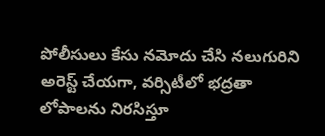పోలీసులు కేసు నమోదు చేసి నలుగురిని అరెస్ట్ చేయగా, వర్సిటీలో భద్రతా లోపాలను నిరసిస్తూ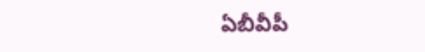ఏబీవీపీ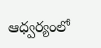ఆధ్వర్యంలో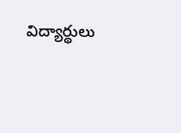విద్యార్థులు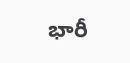భారీ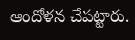ఆందోళన చేపట్టారు.